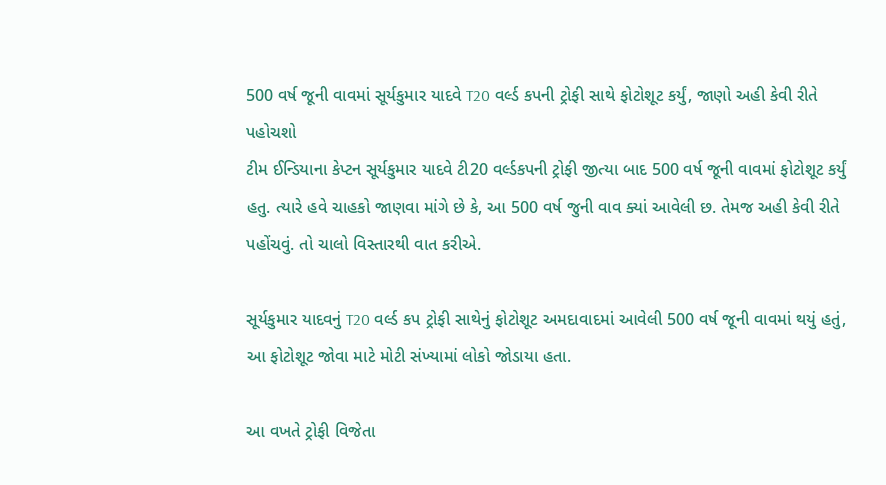500 વર્ષ જૂની વાવમાં સૂર્યકુમાર યાદવે T20 વર્લ્ડ કપની ટ્રોફી સાથે ફોટોશૂટ કર્યું, જાણો અહી કેવી રીતે પહોચશો
ટીમ ઈન્ડિયાના કેપ્ટન સૂર્યકુમાર યાદવે ટી20 વર્લ્ડકપની ટ્રોફી જીત્યા બાદ 500 વર્ષ જૂની વાવમાં ફોટોશૂટ કર્યું હતુ. ત્યારે હવે ચાહકો જાણવા માંગે છે કે, આ 500 વર્ષ જુની વાવ ક્યાં આવેલી છ. તેમજ અહી કેવી રીતે પહોંચવું. તો ચાલો વિસ્તારથી વાત કરીએ.

સૂર્યકુમાર યાદવનું T20 વર્લ્ડ કપ ટ્રોફી સાથેનું ફોટોશૂટ અમદાવાદમાં આવેલી 500 વર્ષ જૂની વાવમાં થયું હતું, આ ફોટોશૂટ જોવા માટે મોટી સંખ્યામાં લોકો જોડાયા હતા.

આ વખતે ટ્રોફી વિજેતા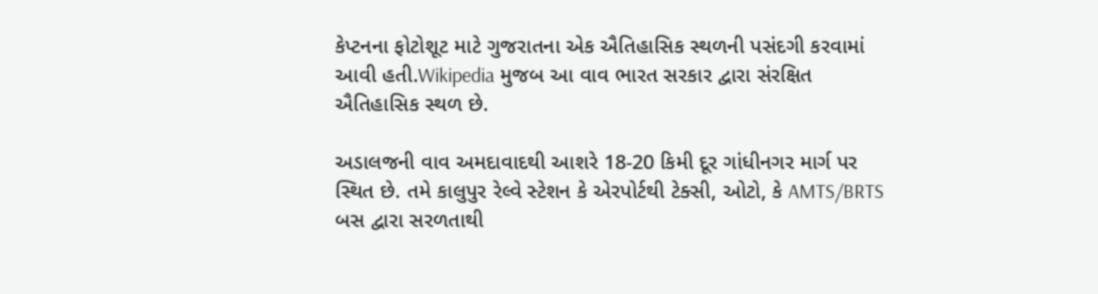કેપ્ટનના ફોટોશૂટ માટે ગુજરાતના એક ઐતિહાસિક સ્થળની પસંદગી કરવામાં આવી હતી.Wikipedia મુજબ આ વાવ ભારત સરકાર દ્વારા સંરક્ષિત ઐતિહાસિક સ્થળ છે.

અડાલજની વાવ અમદાવાદથી આશરે 18-20 કિમી દૂર ગાંધીનગર માર્ગ પર સ્થિત છે. તમે કાલુપુર રેલ્વે સ્ટેશન કે એરપોર્ટથી ટેક્સી, ઓટો, કે AMTS/BRTS બસ દ્વારા સરળતાથી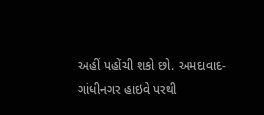અહીં પહોંચી શકો છો. અમદાવાદ-ગાંધીનગર હાઇવે પરથી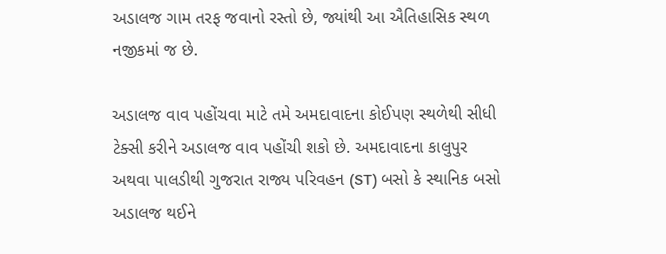અડાલજ ગામ તરફ જવાનો રસ્તો છે, જ્યાંથી આ ઐતિહાસિક સ્થળ નજીકમાં જ છે.

અડાલજ વાવ પહોંચવા માટે તમે અમદાવાદના કોઈપણ સ્થળેથી સીધી ટેક્સી કરીને અડાલજ વાવ પહોંચી શકો છે. અમદાવાદના કાલુપુર અથવા પાલડીથી ગુજરાત રાજ્ય પરિવહન (ST) બસો કે સ્થાનિક બસો અડાલજ થઈને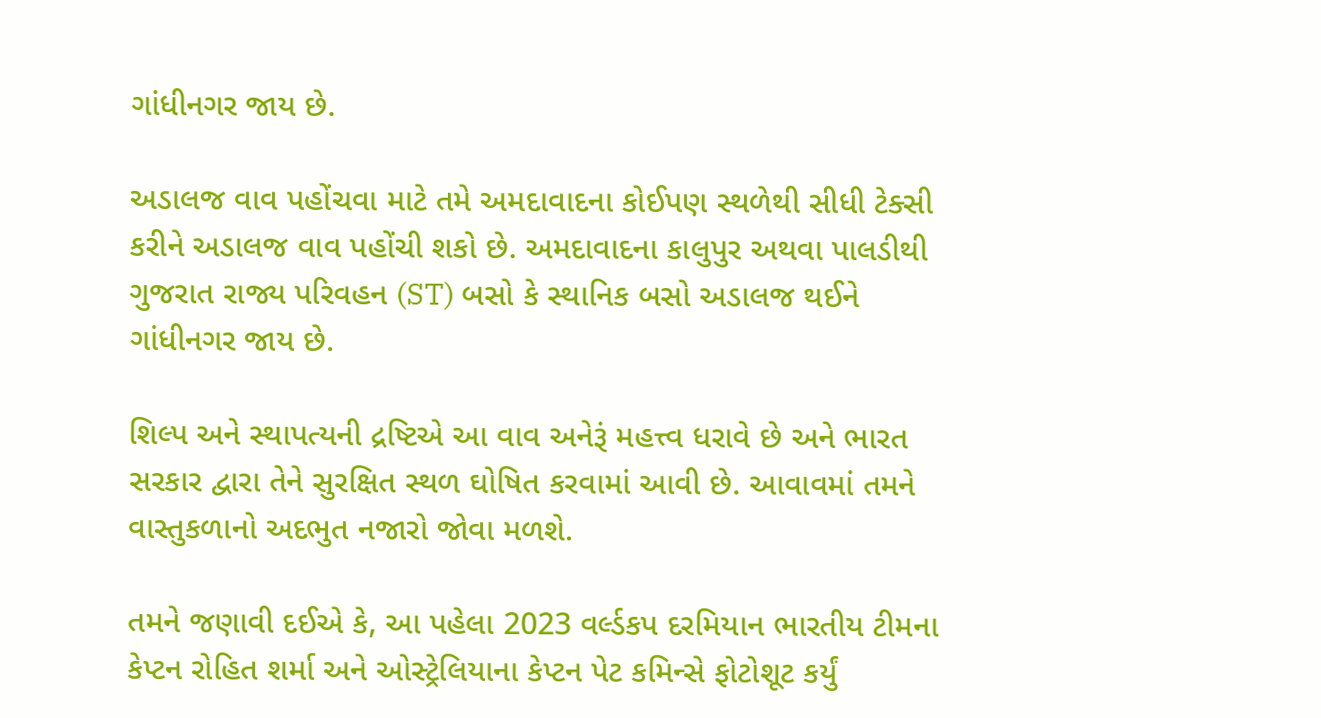ગાંધીનગર જાય છે.

અડાલજ વાવ પહોંચવા માટે તમે અમદાવાદના કોઈપણ સ્થળેથી સીધી ટેક્સી કરીને અડાલજ વાવ પહોંચી શકો છે. અમદાવાદના કાલુપુર અથવા પાલડીથી ગુજરાત રાજ્ય પરિવહન (ST) બસો કે સ્થાનિક બસો અડાલજ થઈને ગાંધીનગર જાય છે.

શિલ્પ અને સ્થાપત્યની દ્રષ્ટિએ આ વાવ અનેરૂં મહત્ત્વ ધરાવે છે અને ભારત સરકાર દ્વારા તેને સુરક્ષિત સ્થળ ઘોષિત કરવામાં આવી છે. આવાવમાં તમને વાસ્તુકળાનો અદભુત નજારો જોવા મળશે.

તમને જણાવી દઈએ કે, આ પહેલા 2023 વર્લ્ડકપ દરમિયાન ભારતીય ટીમના કેપ્ટન રોહિત શર્મા અને ઓસ્ટ્રેલિયાના કેપ્ટન પેટ કમિન્સે ફોટોશૂટ કર્યું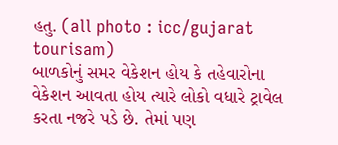હતુ. (all photo : icc/gujarat tourisam)
બાળકોનું સમર વેકેશન હોય કે તહેવારોના વેકેશન આવતા હોય ત્યારે લોકો વધારે ટ્રાવેલ કરતા નજરે પડે છે. તેમાં પણ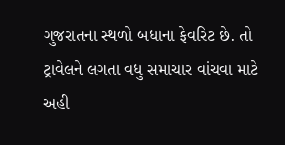ગુજરાતના સ્થળો બધાના ફેવરિટ છે. તો ટ્રાવેલને લગતા વધુ સમાચાર વાંચવા માટે અહી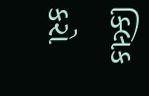ક્લિક કરો